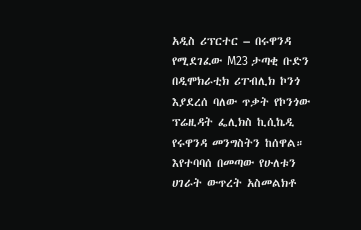አዲስ ሪፕርተር – በሩዋንዳ የሚደገፈው M23 ታጣቂ ቡድን በዲሞክራቲክ ሪፐብሊክ ኮንጎ እያደረሰ ባለው ጥቃት የኮንጎው ፕሬዚዳት ፌሊክስ ኪሲኬዲ የሩዋንዳ መንግስትን ከሰዋል።
እየተባባሰ በመጣው የሁለቱን ሀገራት ውጥረት አስመልክቶ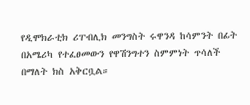የዲሞክራቲክ ሪፐብሊክ መንግስት ሩዋንዳ ከሳምንት በፊት በአሜሪካ የተፈፀመውን የዋሽንግተን ስምምነት ጥሳለች በማለት ክስ አቅርቧል።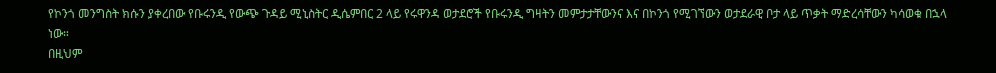የኮንጎ መንግስት ክሱን ያቀረበው የቡሩንዲ የውጭ ጉዳይ ሚኒስትር ዲሴምበር 2 ላይ የሩዋንዳ ወታደሮች የቡሩንዲ ግዛትን መምታታቸውንና እና በኮንጎ የሚገኘውን ወታደራዊ ቦታ ላይ ጥቃት ማድረሳቸውን ካሳወቁ በኋላ ነው።
በዚህም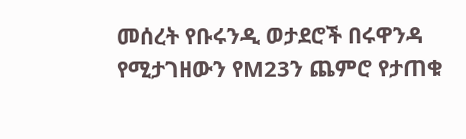መሰረት የቡሩንዲ ወታደሮች በሩዋንዳ የሚታገዘውን የM23ን ጨምሮ የታጠቁ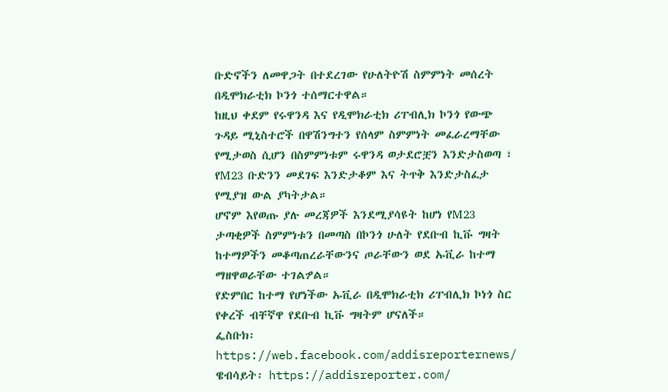ቡድኖችን ለመዋጋት በተደረገው የሁለትዮሽ ስምምነት መሰረት በዲሞክራቲክ ኮንጎ ተሰማርተዋል።
ከዚህ ቀደም የሩዋንዳ እና የዲሞክራቲክ ሪፐብሊክ ኮንጎ የውጭ ጉዳይ ሚኒስተሮች በዋሽንግተን የሰላም ስምምነት መፈራረማቸው የሚታወስ ሲሆን በስምምነቱም ሩዋንዳ ወታደሮቿን እንድታስወጣ ፣ የM23 ቡድንን መደገፍ እንድታቆም እና ትጥቅ እንድታስፈታ የሚያዝ ውል ያካትታል።
ሆኖም እየወጡ ያሉ መረጃዎች እንደሚያሳዩት ከሆነ የM23 ታጣቂዎች ስምምነቱን በመጣስ በኮንጎ ሁለት የደቡብ ኪቩ ግዛት ከተማዎችን መቆጣጠረራቸውንና ጦራቸውን ወደ ኡቪራ ከተማ ማዘዋወራቸው ተገልፇል።
የድምበር ከተማ የሆነችው ኡቪራ በዲሞክራቲክ ሪፐብሊክ ኮነጎ ስር የቀረች ብቸኛዋ የደቡብ ኪቩ ግዛትም ሆናለች።
ፌስቡክ፡ https://web.facebook.com/addisreporternews/
ዌብሳይት፡ https://addisreporter.com/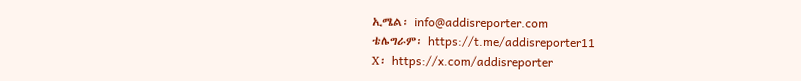ኢሜል፡ info@addisreporter.com
ቴሌግራም፡ https://t.me/addisreporter11
X፡ https://x.com/addisreporter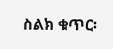ስልክ ቁጥር፡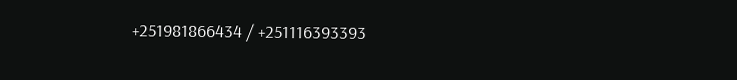+251981866434 / +251116393393